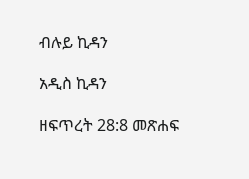ብሉይ ኪዳን

አዲስ ኪዳን

ዘፍጥረት 28:8 መጽሐፍ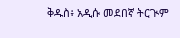ቅዱስ፥ አዲሱ መደበኛ ትርጒም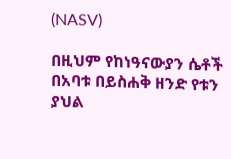(NASV)

በዚህም የከነዓናውያን ሴቶች በአባቱ በይስሐቅ ዘንድ የቱን ያህል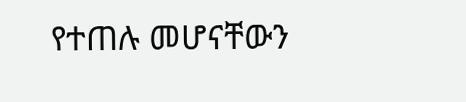የተጠሉ መሆናቸውን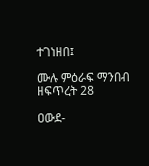ተገነዘበ፤

ሙሉ ምዕራፍ ማንበብ ዘፍጥረት 28

ዐውደ-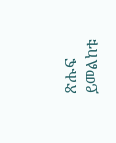ጽሑፍ ይመልከቱ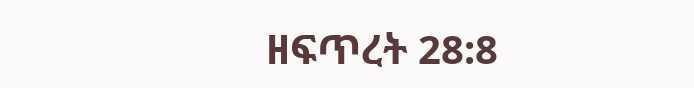ዘፍጥረት 28:8